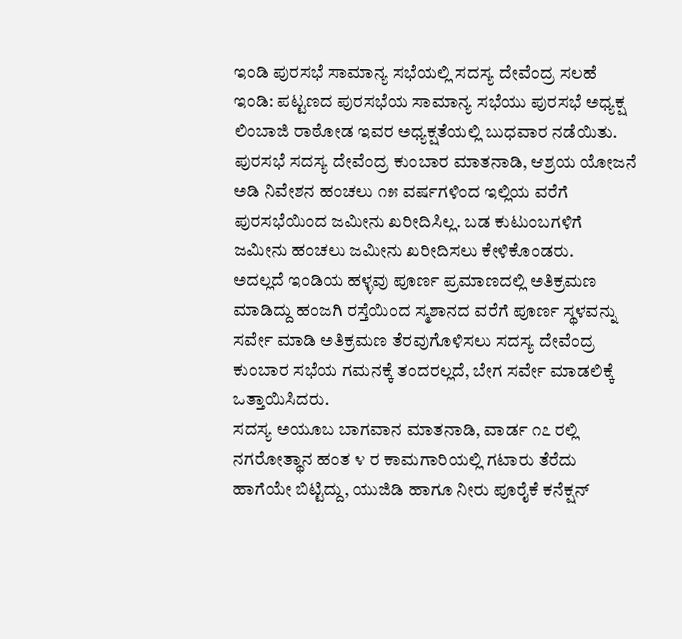ಇಂಡಿ ಪುರಸಭೆ ಸಾಮಾನ್ಯ ಸಭೆಯಲ್ಲಿ ಸದಸ್ಯ ದೇವೆಂದ್ರ ಸಲಹೆ
ಇಂಡಿ: ಪಟ್ಟಣದ ಪುರಸಭೆಯ ಸಾಮಾನ್ಯ ಸಭೆಯು ಪುರಸಭೆ ಅಧ್ಯಕ್ಷ ಲಿಂಬಾಜಿ ರಾಠೋಡ ಇವರ ಅಧ್ಯಕ್ಷತೆಯಲ್ಲಿ ಬುಧವಾರ ನಡೆಯಿತು.
ಪುರಸಭೆ ಸದಸ್ಯ ದೇವೆಂದ್ರ ಕುಂಬಾರ ಮಾತನಾಡಿ, ಆಶ್ರಯ ಯೋಜನೆ ಅಡಿ ನಿವೇಶನ ಹಂಚಲು ೧೫ ವರ್ಷಗಳಿಂದ ಇಲ್ಲಿಯ ವರೆಗೆ ಪುರಸಭೆಯಿಂದ ಜಮೀನು ಖರೀದಿಸಿಲ್ಲ. ಬಡ ಕುಟುಂಬಗಳಿಗೆ ಜಮೀನು ಹಂಚಲು ಜಮೀನು ಖರೀದಿಸಲು ಕೇಳಿಕೊಂಡರು.
ಅದಲ್ಲದೆ ಇಂಡಿಯ ಹಳ್ಳವು ಪೂರ್ಣ ಪ್ರಮಾಣದಲ್ಲಿ ಅತಿಕ್ರಮಣ ಮಾಡಿದ್ದು ಹಂಜಗಿ ರಸ್ತೆಯಿಂದ ಸ್ಮಶಾನದ ವರೆಗೆ ಪೂರ್ಣ ಸ್ಥಳವನ್ನು ಸರ್ವೇ ಮಾಡಿ ಅತಿಕ್ರಮಣ ತೆರವುಗೊಳಿಸಲು ಸದಸ್ಯ ದೇವೆಂದ್ರ ಕುಂಬಾರ ಸಭೆಯ ಗಮನಕ್ಕೆ ತಂದರಲ್ಲದೆ, ಬೇಗ ಸರ್ವೇ ಮಾಡಲಿಕ್ಕೆ ಒತ್ತಾಯಿಸಿದರು.
ಸದಸ್ಯ ಅಯೂಬ ಬಾಗವಾನ ಮಾತನಾಡಿ, ವಾರ್ಡ ೧೭ ರಲ್ಲಿ ನಗರೋತ್ಥಾನ ಹಂತ ೪ ರ ಕಾಮಗಾರಿಯಲ್ಲಿ ಗಟಾರು ತೆರೆದು ಹಾಗೆಯೇ ಬಿಟ್ಟಿದ್ದು, ಯುಜಿಡಿ ಹಾಗೂ ನೀರು ಪೂರೈಕೆ ಕನೆಕ್ಷನ್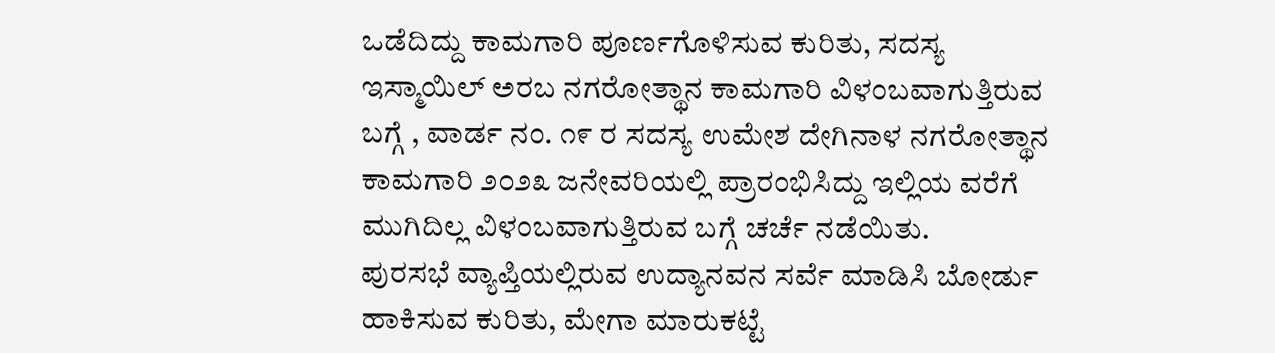ಒಡೆದಿದ್ದು ಕಾಮಗಾರಿ ಪೂರ್ಣಗೊಳಿಸುವ ಕುರಿತು, ಸದಸ್ಯ ಇಸ್ಮಾಯಿಲ್ ಅರಬ ನಗರೋತ್ಥಾನ ಕಾಮಗಾರಿ ವಿಳಂಬವಾಗುತ್ತಿರುವ ಬಗ್ಗೆ , ವಾರ್ಡ ನಂ. ೧೯ ರ ಸದಸ್ಯ ಉಮೇಶ ದೇಗಿನಾಳ ನಗರೋತ್ಥಾನ ಕಾಮಗಾರಿ ೨೦೨೩ ಜನೇವರಿಯಲ್ಲಿ ಪ್ರಾರಂಭಿಸಿದ್ದು ಇಲ್ಲಿಯ ವರೆಗೆ ಮುಗಿದಿಲ್ಲ ವಿಳಂಬವಾಗುತ್ತಿರುವ ಬಗ್ಗೆ ಚರ್ಚೆ ನಡೆಯಿತು.
ಪುರಸಭೆ ವ್ಯಾಪ್ತಿಯಲ್ಲಿರುವ ಉದ್ಯಾನವನ ಸರ್ವೆ ಮಾಡಿಸಿ ಬೋರ್ಡು ಹಾಕಿಸುವ ಕುರಿತು, ಮೇಗಾ ಮಾರುಕಟ್ಟೆ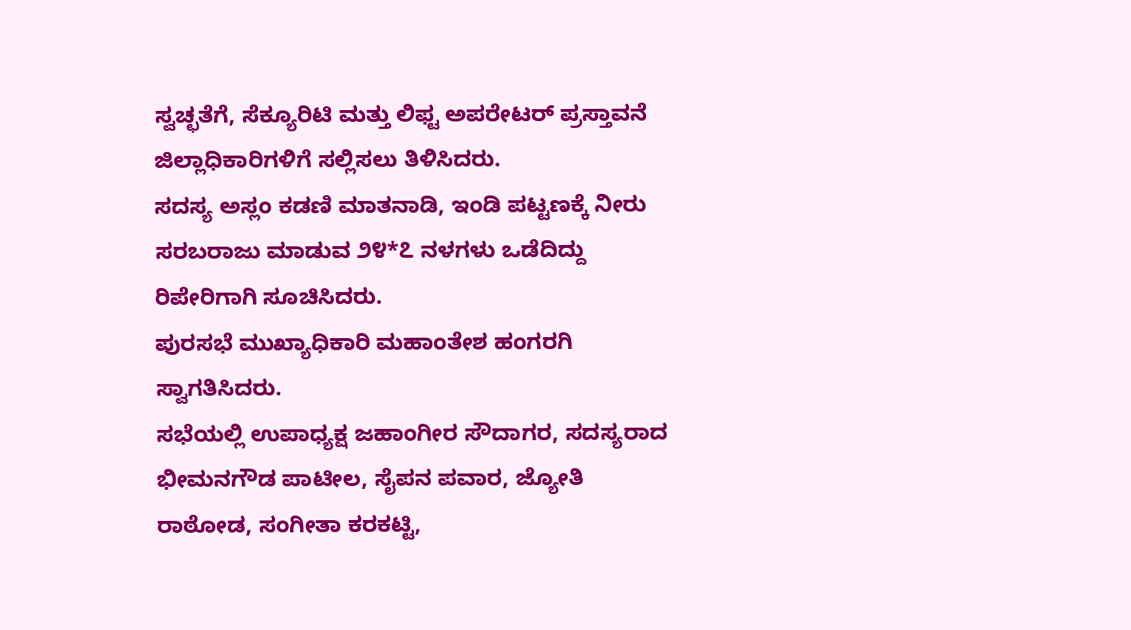ಸ್ವಚ್ಛತೆಗೆ, ಸೆಕ್ಯೂರಿಟಿ ಮತ್ತು ಲಿಫ್ಟ ಅಪರೇಟರ್ ಪ್ರಸ್ತಾವನೆ ಜಿಲ್ಲಾಧಿಕಾರಿಗಳಿಗೆ ಸಲ್ಲಿಸಲು ತಿಳಿಸಿದರು.
ಸದಸ್ಯ ಅಸ್ಲಂ ಕಡಣಿ ಮಾತನಾಡಿ, ಇಂಡಿ ಪಟ್ಟಣಕ್ಕೆ ನೀರು ಸರಬರಾಜು ಮಾಡುವ ೨೪*೭ ನಳಗಳು ಒಡೆದಿದ್ದು ರಿಪೇರಿಗಾಗಿ ಸೂಚಿಸಿದರು.
ಪುರಸಭೆ ಮುಖ್ಯಾಧಿಕಾರಿ ಮಹಾಂತೇಶ ಹಂಗರಗಿ ಸ್ವಾಗತಿಸಿದರು.
ಸಭೆಯಲ್ಲಿ ಉಪಾಧ್ಯಕ್ಷ ಜಹಾಂಗೀರ ಸೌದಾಗರ, ಸದಸ್ಯರಾದ ಭೀಮನಗೌಡ ಪಾಟೀಲ, ಸೈಪನ ಪವಾರ, ಜ್ಯೋತಿ ರಾಠೋಡ, ಸಂಗೀತಾ ಕರಕಟ್ಟಿ,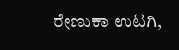ರೇಣುಕಾ ಉಟಗಿ,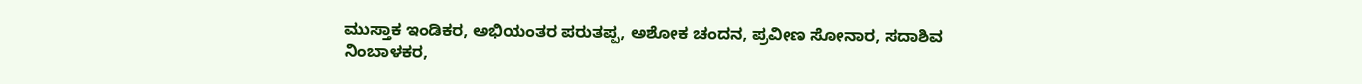ಮುಸ್ತಾಕ ಇಂಡಿಕರ, ಅಭಿಯಂತರ ಪರುತಪ್ಪ, ಅಶೋಕ ಚಂದನ, ಪ್ರವೀಣ ಸೋನಾರ, ಸದಾಶಿವ ನಿಂಬಾಳಕರ,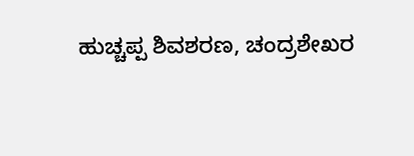ಹುಚ್ಚಪ್ಪ ಶಿವಶರಣ, ಚಂದ್ರಶೇಖರ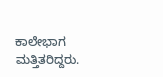ಕಾಲೇಭಾಗ ಮತ್ತಿತರಿದ್ದರು.